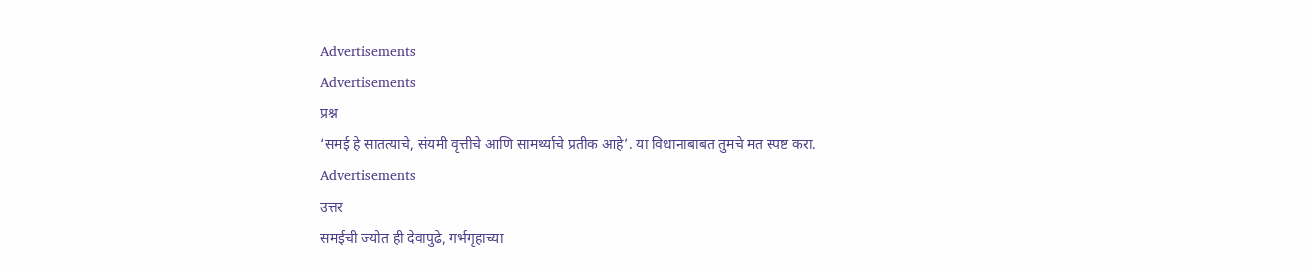Advertisements
Advertisements
प्रश्न
‘समई हे सातत्याचे, संयमी वृत्तीचे आणि सामर्थ्याचे प्रतीक आहे’. या विधानाबाबत तुमचे मत स्पष्ट करा.
Advertisements
उत्तर
समईची ज्योत ही देवापुढे, गर्भगृहाच्या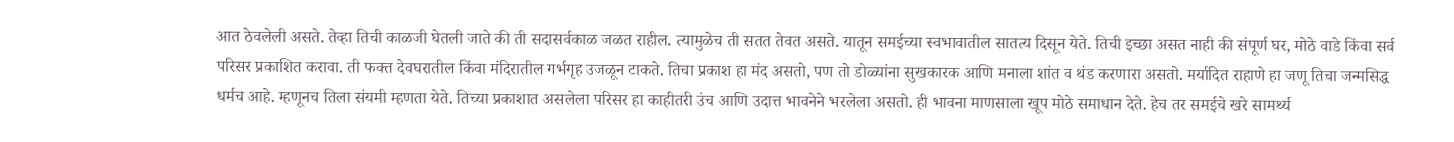आत ठेवलेली असते. तेव्हा तिची काळजी घेतली जाते की ती सदासर्वकाळ जळत राहील. त्यामुळेच ती सतत तेवत असते. यातून समईच्या स्वभावातील सातत्य दिसून येते. तिची इच्छा असत नाही की संपूर्ण घर, मोठे वाडे किंवा सर्व परिसर प्रकाशित करावा. ती फक्त देवघरातील किंवा मंदिरातील गर्भगृह उजळून टाकते. तिचा प्रकाश हा मंद असतो, पण तो डोळ्यांना सुखकारक आणि मनाला शांत व थंड करणारा असतो. मर्यादित राहाणे हा जणू तिचा जन्मसिद्ध धर्मच आहे. म्हणूनच तिला संयमी म्हणता येते. तिच्या प्रकाशात असलेला परिसर हा काहीतरी उंच आणि उदात्त भावनेने भरलेला असतो. ही भावना माणसाला खूप मोठे समाधान देते. हेच तर समईचे खरे सामर्थ्य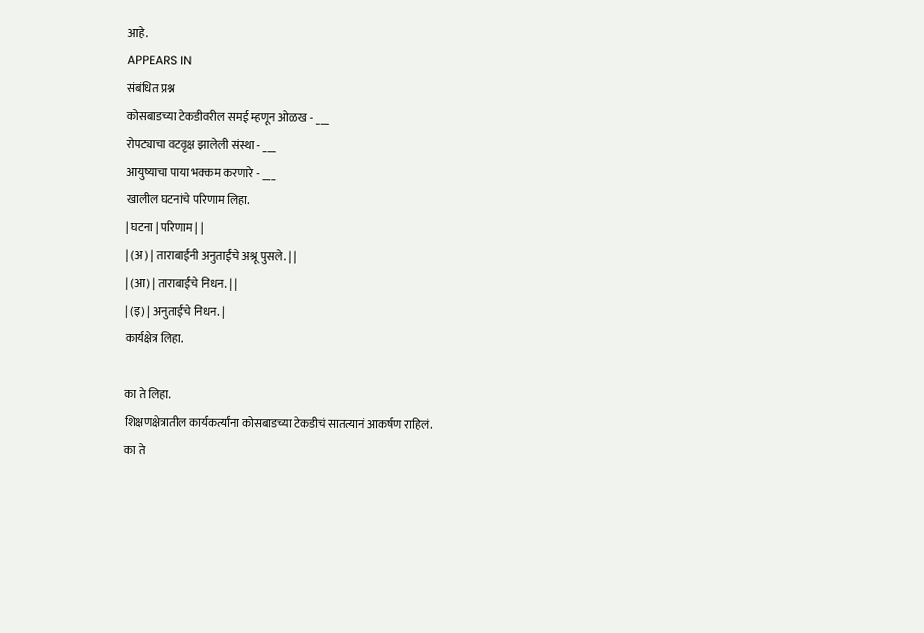आहे.
APPEARS IN
संबंधित प्रश्न
कोसबाडच्या टेकडीवरील समई म्हणून ओळख - ___
रोपट्याचा वटवृक्ष झालेली संस्था - ___
आयुष्याचा पाया भक्कम करणारे - ___
खालील घटनांचे परिणाम लिहा.
| घटना | परिणाम | |
| (अ) | ताराबाईंनी अनुताईंचे अश्रू पुसले. | |
| (आ) | ताराबाईंचे निधन. | |
| (इ) | अनुताईंचे निधन. |
कार्यक्षेत्र लिहा.

का ते लिहा.
शिक्षणक्षेत्रातील कार्यकर्त्यांना कोसबाडच्या टेकडीचं सातत्यानं आकर्षण राहिलं.
का ते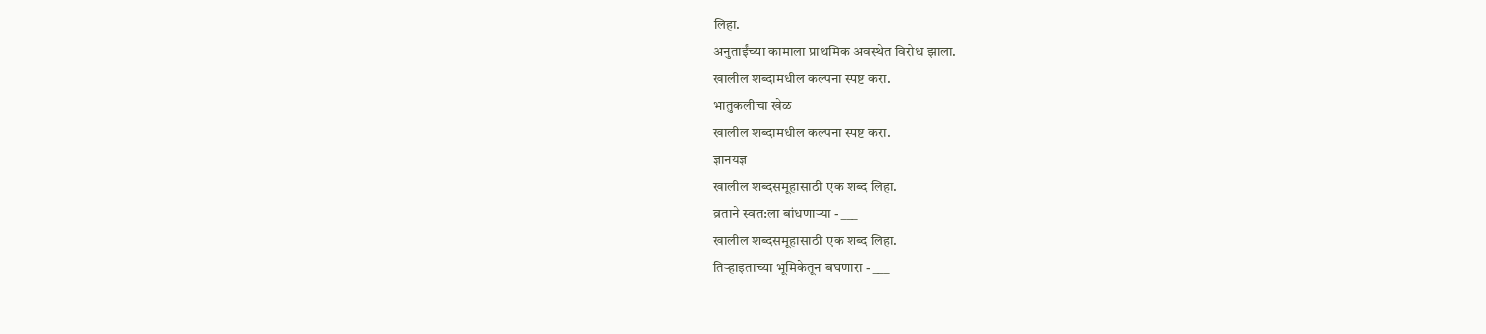लिहा.
अनुताईंच्या कामाला प्राथमिक अवस्थेत विरोध झाला.
खालील शब्दामधील कल्पना स्पष्ट करा.
भातुकलीचा खेळ
खालील शब्दामधील कल्पना स्पष्ट करा.
ज्ञानयज्ञ
खालील शब्दसमूहासाठी एक शब्द लिहा.
व्रताने स्वत:ला बांधणाऱ्या - ___
खालील शब्दसमूहासाठी एक शब्द लिहा.
तिऱ्हाइताच्या भूमिकेतून बघणारा - ___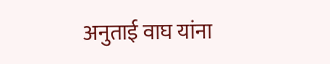अनुताई वाघ यांना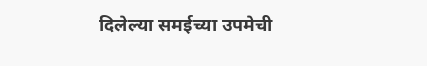दिलेल्या समईच्या उपमेची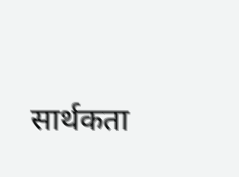सार्थकता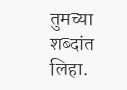तुमच्या शब्दांत लिहा.